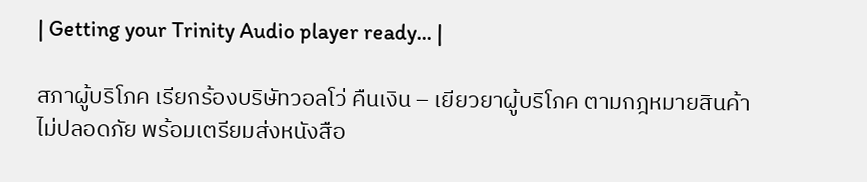| Getting your Trinity Audio player ready... |

สภาผู้บริโภค เรียกร้องบริษัทวอลโว่ คืนเงิน – เยียวยาผู้บริโภค ตามกฎหมายสินค้าไม่ปลอดภัย พร้อมเตรียมส่งหนังสือ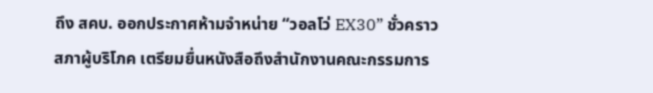ถึง สคบ. ออกประกาศห้ามจำหน่าย “วอลโว่ EX30” ชั่วคราว
สภาผู้บริโภค เตรียมยื่นหนังสือถึงสำนักงานคณะกรรมการ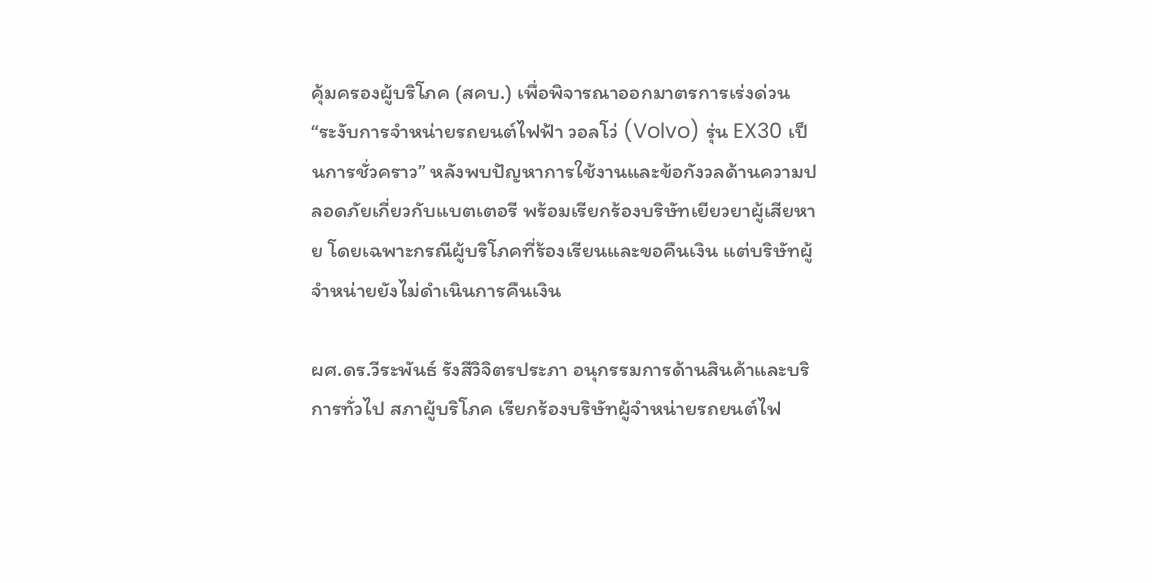คุ้มครองผู้บริโภค (สคบ.) เพื่อพิจารณาออกมาตรการเร่งด่วน “ระงับการจำหน่ายรถยนต์ไฟฟ้า วอลโว่ (Volvo) รุ่น EX30 เป็นการชั่วคราว” หลังพบปัญหาการใช้งานและข้อกังวลด้านความปลอดภัยเกี่ยวกับแบตเตอรี พร้อมเรียกร้องบริษัทเยียวยาผู้เสียหาย โดยเฉพาะกรณีผู้บริโภคที่ร้องเรียนและขอคืนเงิน แต่บริษัทผู้จำหน่ายยังไม่ดำเนินการคืนเงิน

ผศ.ดร.วีระพันธ์ รังสีวิจิตรประภา อนุกรรมการด้านสินค้าและบริการทั่วไป สภาผู้บริโภค เรียกร้องบริษัทผู้จำหน่ายรถยนต์ไฟ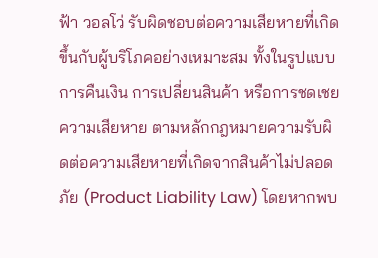ฟ้า วอลโว่ รับผิดชอบต่อความเสียหายที่เกิดขึ้นกับผู้บริโภคอย่างเหมาะสม ทั้งในรูปแบบการคืนเงิน การเปลี่ยนสินค้า หรือการชดเชยความเสียหาย ตามหลักกฎหมายความรับผิดต่อความเสียหายที่เกิดจากสินค้าไม่ปลอดภัย (Product Liability Law) โดยหากพบ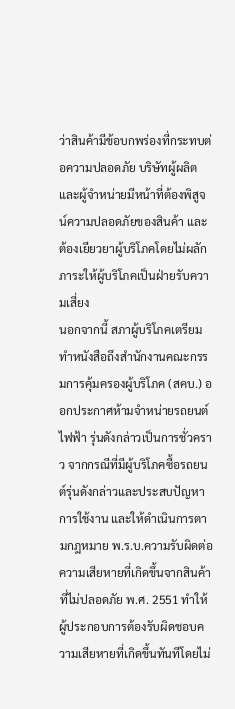ว่าสินค้ามีข้อบกพร่องที่กระทบต่อความปลอดภัย บริษัทผู้ผลิตและผู้จำหน่ายมีหน้าที่ต้องพิสูจน์ความปลอดภัยของสินค้า และต้องเยียวยาผู้บริโภคโดยไม่ผลักภาระให้ผู้บริโภคเป็นฝ่ายรับความเสี่ยง
นอกจากนี้ สภาผู้บริโภคเตรียมทำหนังสือถึงสำนักงานคณะกรรมการคุ้มครองผู้บริโภค (สคบ.) ออกประกาศห้ามจำหน่ายรถยนต์ไฟฟ้า รุ่นดังกล่าวเป็นการชั่วคราว จากกรณีที่มีผู้บริโภคซื้อรถยนต์รุ่นดังกล่าวและประสบปัญหาการใช้งาน และให้ดำเนินการตามกฎหมาย พ.ร.บ.ความรับผิดต่อความเสียหายที่เกิดขึ้นจากสินค้าที่ไม่ปลอดภัย พ.ศ. 2551 ทำให้ผู้ประกอบการต้องรับผิดชอบความเสียหายที่เกิดขึ้นทันทีโดยไม่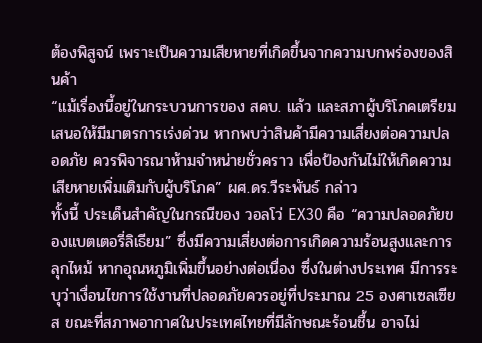ต้องพิสูจน์ เพราะเป็นความเสียหายที่เกิดขึ้นจากความบกพร่องของสินค้า
“แม้เรื่องนี้อยู่ในกระบวนการของ สคบ. แล้ว และสภาผู้บริโภคเตรียมเสนอให้มีมาตรการเร่งด่วน หากพบว่าสินค้ามีความเสี่ยงต่อความปลอดภัย ควรพิจารณาห้ามจำหน่ายชั่วคราว เพื่อป้องกันไม่ให้เกิดความเสียหายเพิ่มเติมกับผู้บริโภค” ผศ.ดร.วีระพันธ์ กล่าว
ทั้งนี้ ประเด็นสำคัญในกรณีของ วอลโว่ EX30 คือ “ความปลอดภัยของแบตเตอรี่ลิเธียม” ซึ่งมีความเสี่ยงต่อการเกิดความร้อนสูงและการลุกไหม้ หากอุณหภูมิเพิ่มขึ้นอย่างต่อเนื่อง ซึ่งในต่างประเทศ มีการระบุว่าเงื่อนไขการใช้งานที่ปลอดภัยควรอยู่ที่ประมาณ 25 องศาเซลเซียส ขณะที่สภาพอากาศในประเทศไทยที่มีลักษณะร้อนชื้น อาจไม่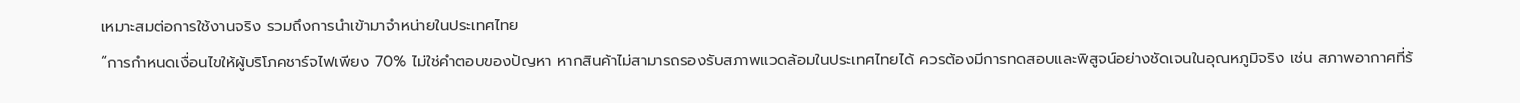เหมาะสมต่อการใช้งานจริง รวมถึงการนำเข้ามาจำหน่ายในประเทศไทย
“การกำหนดเงื่อนไขให้ผู้บริโภคชาร์จไฟเพียง 70% ไม่ใช่คำตอบของปัญหา หากสินค้าไม่สามารถรองรับสภาพแวดล้อมในประเทศไทยได้ ควรต้องมีการทดสอบและพิสูจน์อย่างชัดเจนในอุณหภูมิจริง เช่น สภาพอากาศที่ร้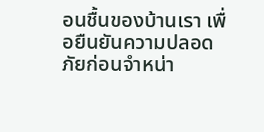อนชื้นของบ้านเรา เพื่อยืนยันความปลอดภัยก่อนจำหน่า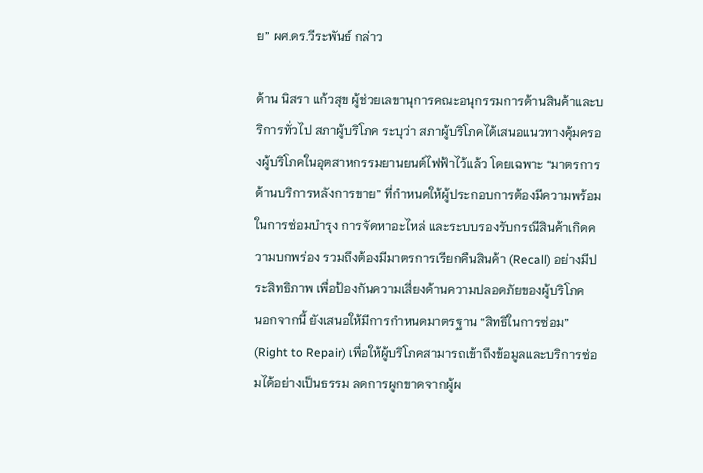ย” ผศ.ดร.วีระพันธ์ กล่าว

ด้าน นิสรา แก้วสุข ผู้ช่วยเลขานุการคณะอนุกรรมการด้านสินค้าและบริการทั่วไป สภาผู้บริโภค ระบุว่า สภาผู้บริโภคได้เสนอแนวทางคุ้มครองผู้บริโภคในอุตสาหกรรมยานยนต์ไฟฟ้าไว้แล้ว โดยเฉพาะ “มาตรการด้านบริการหลังการขาย” ที่กำหนดให้ผู้ประกอบการต้องมีความพร้อมในการซ่อมบำรุง การจัดหาอะไหล่ และระบบรองรับกรณีสินค้าเกิดความบกพร่อง รวมถึงต้องมีมาตรการเรียกคืนสินค้า (Recall) อย่างมีประสิทธิภาพ เพื่อป้องกันความเสี่ยงด้านความปลอดภัยของผู้บริโภค
นอกจากนี้ ยังเสนอให้มีการกำหนดมาตรฐาน “สิทธิในการซ่อม” (Right to Repair) เพื่อให้ผู้บริโภคสามารถเข้าถึงข้อมูลและบริการซ่อมได้อย่างเป็นธรรม ลดการผูกขาดจากผู้ผ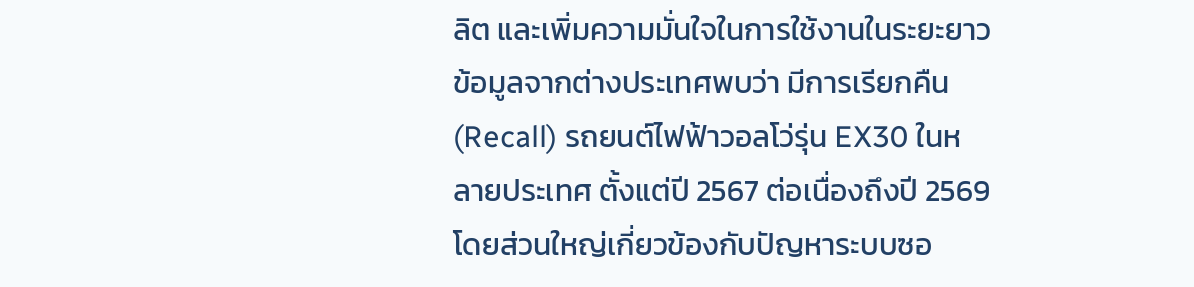ลิต และเพิ่มความมั่นใจในการใช้งานในระยะยาว
ข้อมูลจากต่างประเทศพบว่า มีการเรียกคืน (Recall) รถยนต์ไฟฟ้าวอลโว่รุ่น EX30 ในหลายประเทศ ตั้งแต่ปี 2567 ต่อเนื่องถึงปี 2569 โดยส่วนใหญ่เกี่ยวข้องกับปัญหาระบบซอ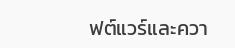ฟต์แวร์และควา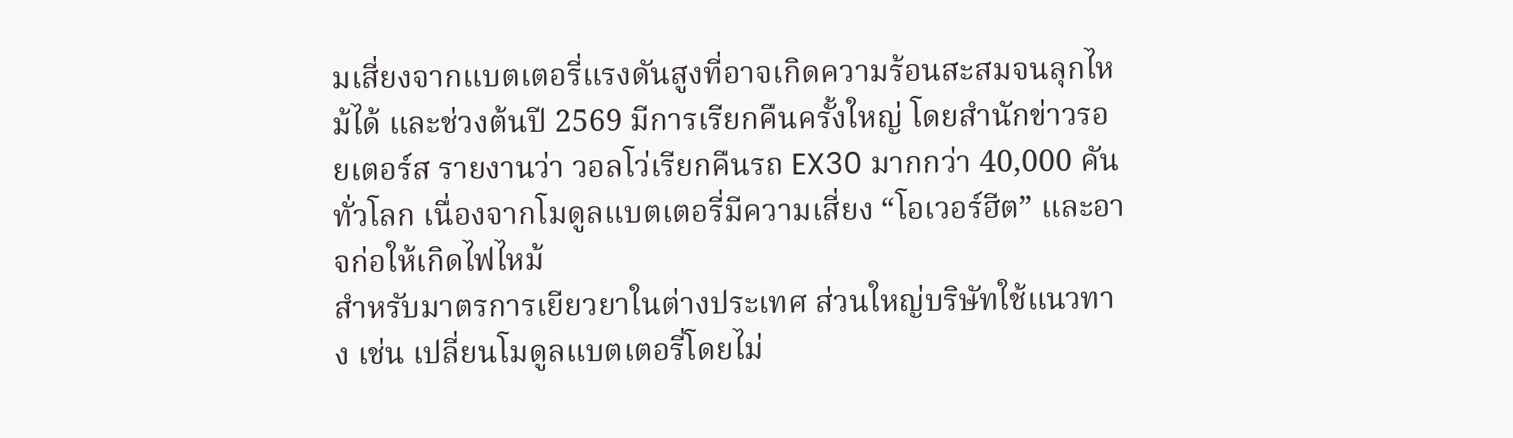มเสี่ยงจากแบตเตอรี่แรงดันสูงที่อาจเกิดความร้อนสะสมจนลุกไหม้ได้ และช่วงต้นปี 2569 มีการเรียกคืนครั้งใหญ่ โดยสำนักข่าวรอยเตอร์ส รายงานว่า วอลโว่เรียกคืนรถ EX30 มากกว่า 40,000 คันทั่วโลก เนื่องจากโมดูลแบตเตอรี่มีความเสี่ยง “โอเวอร์ฮีต” และอาจก่อให้เกิดไฟไหม้
สำหรับมาตรการเยียวยาในต่างประเทศ ส่วนใหญ่บริษัทใช้แนวทาง เช่น เปลี่ยนโมดูลแบตเตอรี่โดยไม่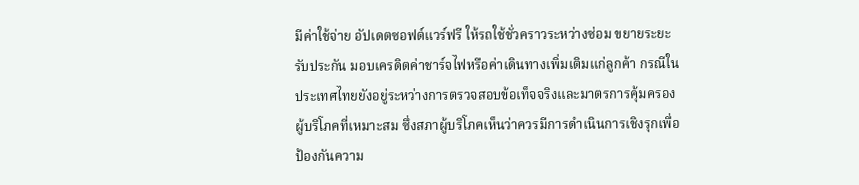มีค่าใช้จ่าย อัปเดตซอฟต์แวร์ฟรี ให้รถใช้ชั่วคราวระหว่างซ่อม ขยายระยะรับประกัน มอบเครดิตค่าชาร์จไฟหรือค่าเดินทางเพิ่มเติมแก่ลูกค้า กรณีในประเทศไทยยังอยู่ระหว่างการตรวจสอบข้อเท็จจริงและมาตรการคุ้มครองผู้บริโภคที่เหมาะสม ซึ่งสภาผู้บริโภคเห็นว่าควรมีการดำเนินการเชิงรุกเพื่อป้องกันความ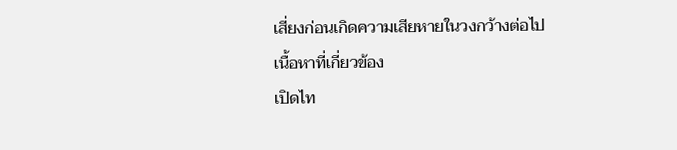เสี่ยงก่อนเกิดความเสียหายในวงกว้างต่อไป
เนื้อหาที่เกี่ยวข้อง
เปิดไท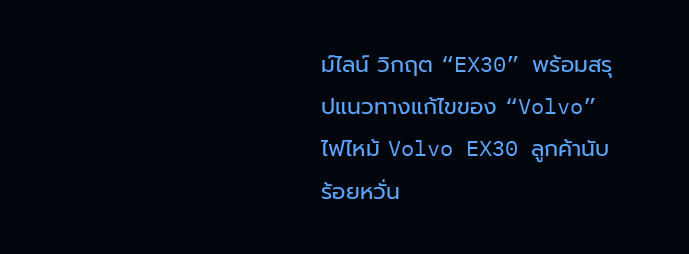ม์ไลน์ วิกฤต “EX30” พร้อมสรุปแนวทางแก้ไขของ “Volvo”
ไฟไหม้ Volvo EX30 ลูกค้านับร้อยหวั่น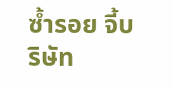ซ้ำรอย จี้บริษัท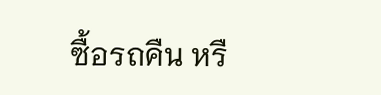ซื้อรถคืน หรื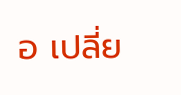อ เปลี่ย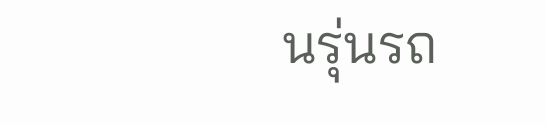นรุ่นรถ